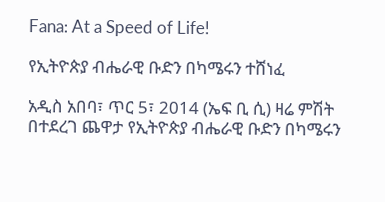Fana: At a Speed of Life!

የኢትዮጵያ ብሔራዊ ቡድን በካሜሩን ተሸነፈ

አዲስ አበባ፣ ጥር 5፣ 2014 (ኤፍ ቢ ሲ) ዛሬ ምሽት በተደረገ ጨዋታ የኢትዮጵያ ብሔራዊ ቡድን በካሜሩን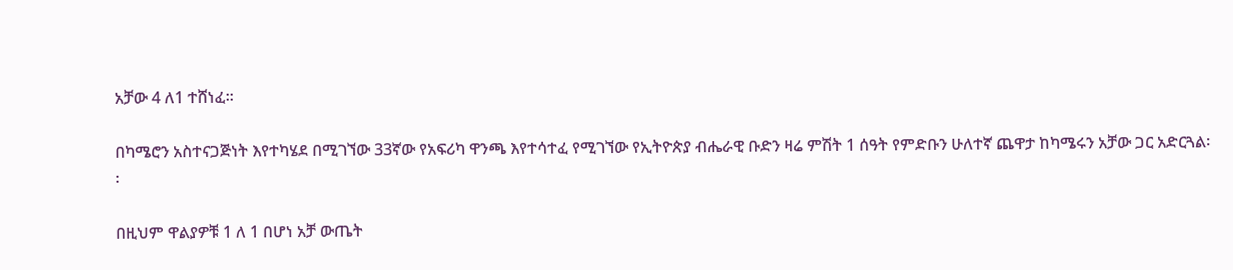አቻው 4 ለ1 ተሸነፈ፡፡

በካሜሮን አስተናጋጅነት እየተካሄደ በሚገኘው 33ኛው የአፍሪካ ዋንጫ እየተሳተፈ የሚገኘው የኢትዮጵያ ብሔራዊ ቡድን ዛሬ ምሽት 1 ሰዓት የምድቡን ሁለተኛ ጨዋታ ከካሜሩን አቻው ጋር አድርጓል፡፡

በዚህም ዋልያዎቹ 1 ለ 1 በሆነ አቻ ውጤት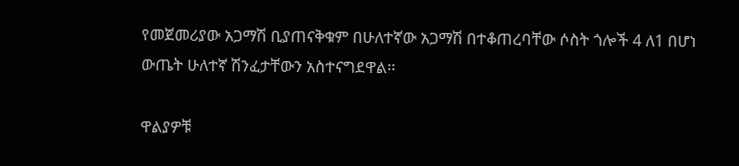የመጀመሪያው አጋማሽ ቢያጠናቅቁም በሁለተኛው አጋማሽ በተቆጠረባቸው ሶስት ጎሎች 4 ለ1 በሆነ ውጤት ሁለተኛ ሽንፈታቸውን አስተናግደዋል፡፡

ዋልያዎቹ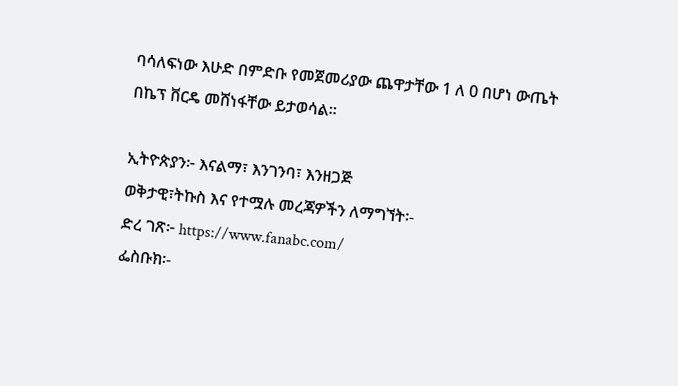ባሳለፍነው እሁድ በምድቡ የመጀመሪያው ጨዋታቸው 1 ለ 0 በሆነ ውጤት በኬፕ ቨርዴ መሸነፋቸው ይታወሳል፡፡

ኢትዮጵያን፦ እናልማ፣ እንገንባ፣ እንዘጋጅ
ወቅታዊ፣ትኩስ እና የተሟሉ መረጃዎችን ለማግኘት፡-
ድረ ገጽ፦ https://www.fanabc.com/
ፌስቡክ፡-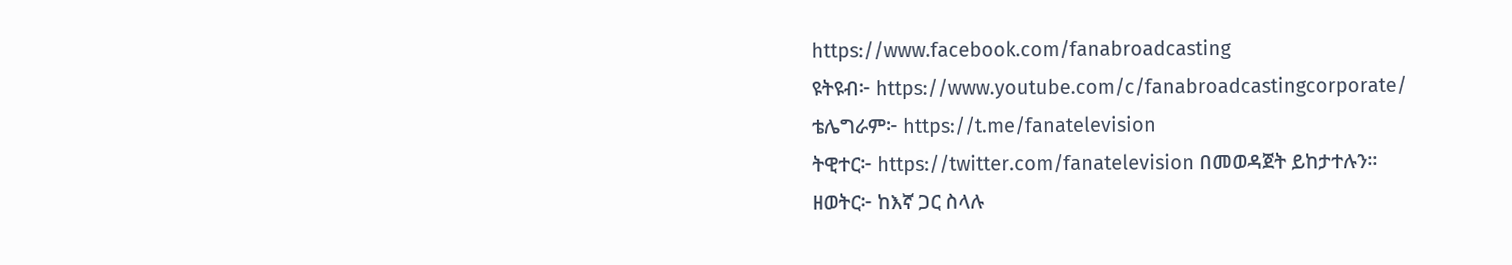https://www.facebook.com/fanabroadcasting
ዩትዩብ፦ https://www.youtube.com/c/fanabroadcastingcorporate/
ቴሌግራም፦ https://t.me/fanatelevision
ትዊተር፦ https://twitter.com/fanatelevision በመወዳጀት ይከታተሉን፡፡
ዘወትር፦ ከእኛ ጋር ስላሉ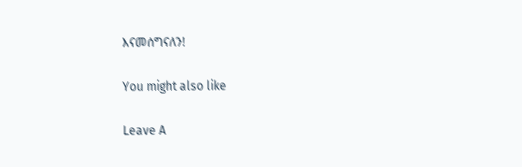እናመሰግናለን!

You might also like

Leave A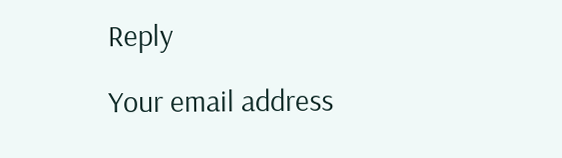Reply

Your email address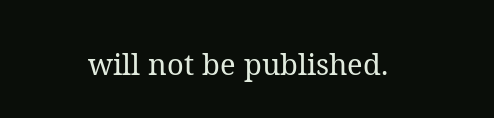will not be published.